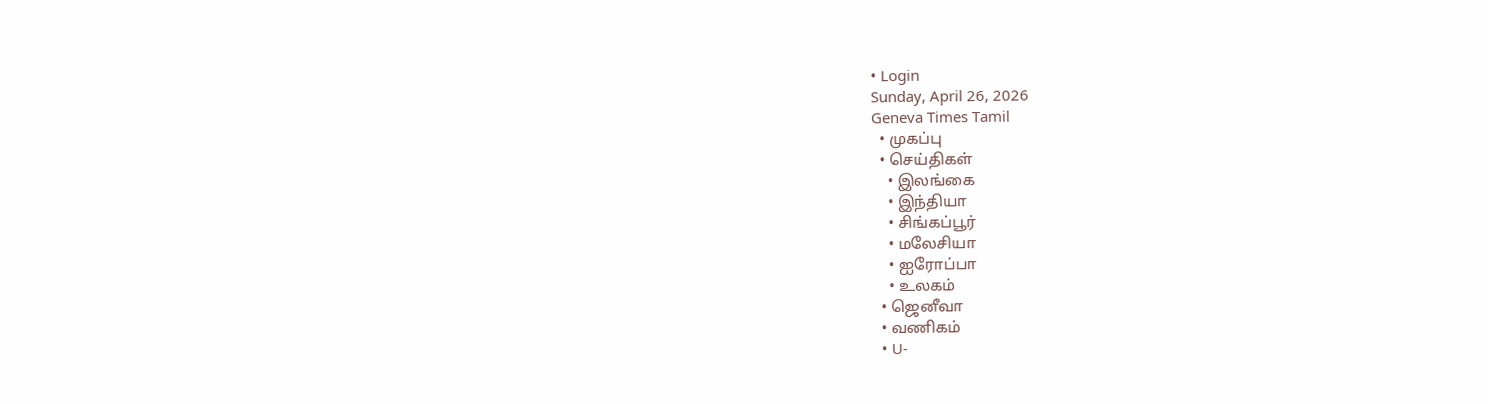• Login
Sunday, April 26, 2026
Geneva Times Tamil
  • முகப்பு
  • செய்திகள்
    • இலங்கை
    • இந்தியா
    • சிங்கப்பூர்
    • மலேசியா
    • ஐரோப்பா
    • உலகம்
  • ஜெனீவா
  • வணிகம்
  • U-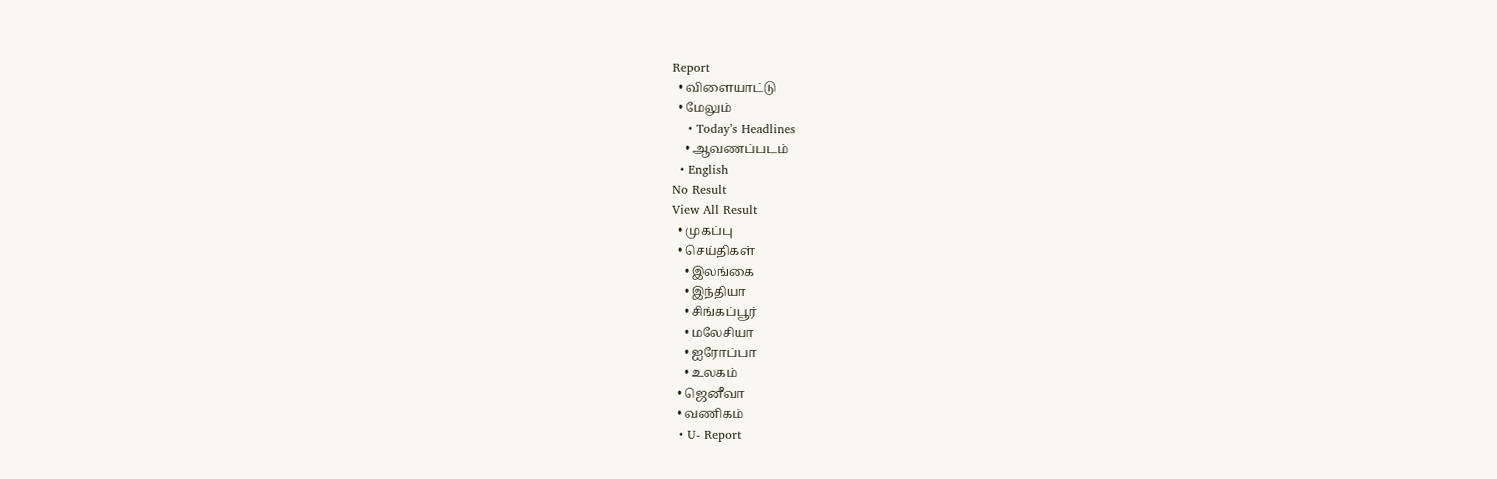Report
  • விளையாட்டு
  • மேலும்
    • Today’s Headlines
    • ஆவணப்படம்
  • English
No Result
View All Result
  • முகப்பு
  • செய்திகள்
    • இலங்கை
    • இந்தியா
    • சிங்கப்பூர்
    • மலேசியா
    • ஐரோப்பா
    • உலகம்
  • ஜெனீவா
  • வணிகம்
  • U- Report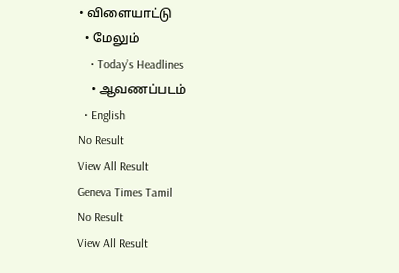• விளையாட்டு
  • மேலும்
    • Today’s Headlines
    • ஆவணப்படம்
  • English
No Result
View All Result
Geneva Times Tamil
No Result
View All Result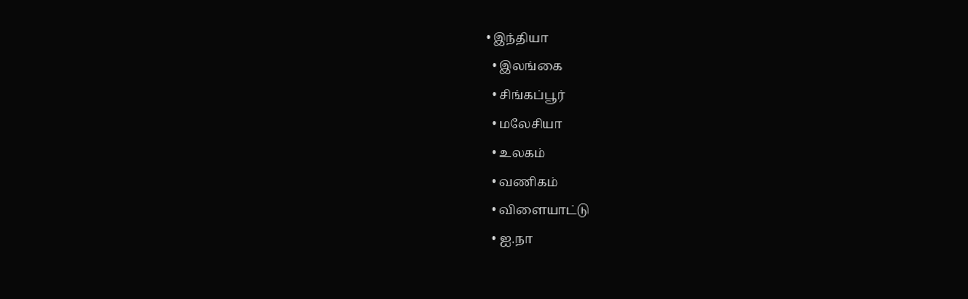• இந்தியா
  • இலங்கை
  • சிங்கப்பூர்
  • மலேசியா
  • உலகம்
  • வணிகம்
  • விளையாட்டு
  • ஐ.நா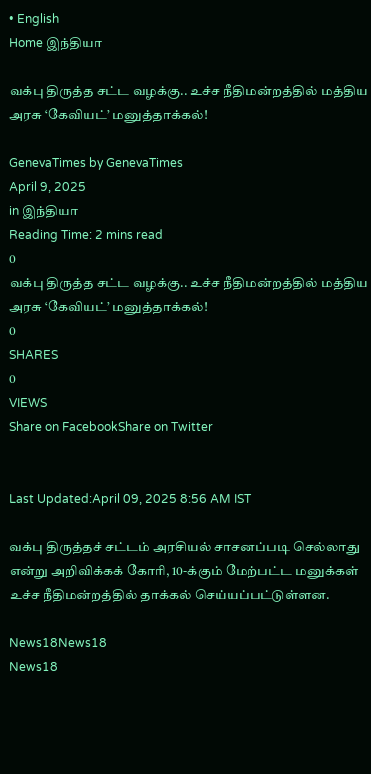• English
Home இந்தியா

வக்பு திருத்த சட்ட வழக்கு.. உச்ச நீதிமன்றத்தில் மத்திய அரசு ‘கேவியட்’ மனுத்தாக்கல்!

GenevaTimes by GenevaTimes
April 9, 2025
in இந்தியா
Reading Time: 2 mins read
0
வக்பு திருத்த சட்ட வழக்கு.. உச்ச நீதிமன்றத்தில் மத்திய அரசு ‘கேவியட்’ மனுத்தாக்கல்!
0
SHARES
0
VIEWS
Share on FacebookShare on Twitter


Last Updated:April 09, 2025 8:56 AM IST

வக்பு திருத்தச் சட்டம் அரசியல் சாசனப்படி செல்லாது என்று அறிவிக்கக் கோரி, 10-க்கும் மேற்பட்ட மனுக்கள் உச்ச நீதிமன்றத்தில் தாக்கல் செய்யப்பட்டுள்ளன.

News18News18
News18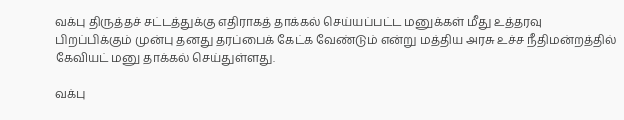வக்பு திருத்தச் சட்டத்துக்கு எதிராகத் தாக்கல் செய்யப்பட்ட மனுக்கள் மீது உத்தரவு பிறப்பிக்கும் முன்பு தனது தரப்பைக் கேட்க வேண்டும் என்று மத்திய அரசு உச்ச நீதிமன்றத்தில் கேவியட் மனு தாக்கல் செய்துள்ளது.

வக்பு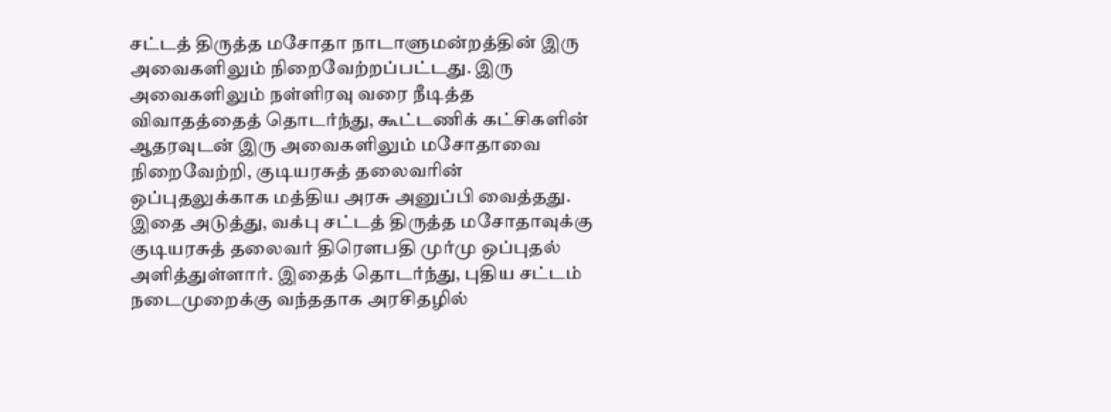சட்டத் திருத்த மசோதா நாடாளுமன்றத்தின் இரு அவைகளிலும் நிறைவேற்றப்பட்டது. இரு அவைகளிலும் நள்ளிரவு வரை நீடித்த விவாதத்தைத் தொடர்ந்து, கூட்டணிக் கட்சிகளின் ஆதரவுடன் இரு அவைகளிலும் மசோதாவை நிறைவேற்றி, குடியரசுத் தலைவரின் ஒப்புதலுக்காக மத்திய அரசு அனுப்பி வைத்தது. இதை அடுத்து, வக்பு சட்டத் திருத்த மசோதாவுக்கு குடியரசுத் தலைவர் திரௌபதி முர்மு ஒப்புதல் அளித்துள்ளார். இதைத் தொடர்ந்து, புதிய சட்டம் நடைமுறைக்கு வந்ததாக அரசிதழில்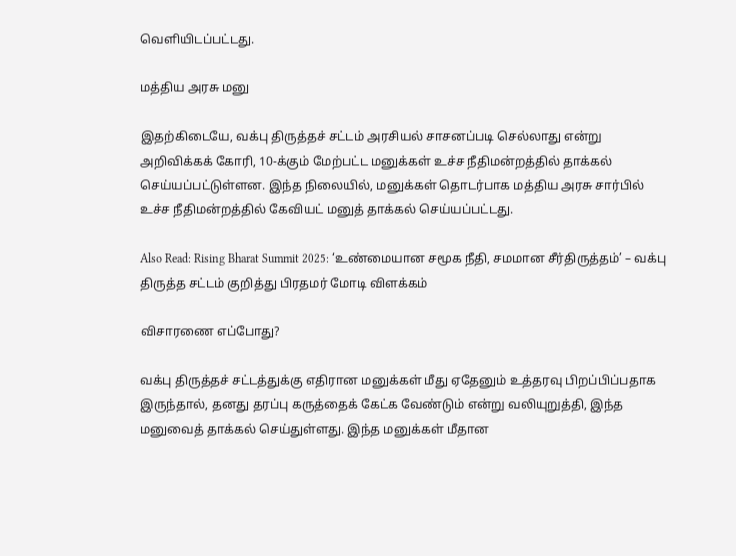வெளியிடப்பட்டது.

மத்திய அரசு மனு

இதற்கிடையே, வக்பு திருத்தச் சட்டம் அரசியல் சாசனப்படி செல்லாது என்று அறிவிக்கக் கோரி, 10-க்கும் மேற்பட்ட மனுக்கள் உச்ச நீதிமன்றத்தில் தாக்கல் செய்யப்பட்டுள்ளன. இந்த நிலையில், மனுக்கள் தொடர்பாக மத்திய அரசு சார்பில் உச்ச நீதிமன்றத்தில் கேவியட் மனுத் தாக்கல் செய்யப்பட்டது.

Also Read: Rising Bharat Summit 2025: ‘உண்மையான சமூக நீதி, சமமான சீர்திருத்தம்’ – வக்பு திருத்த சட்டம் குறித்து பிரதமர் மோடி விளக்கம்

விசாரணை எப்போது?

வக்பு திருத்தச் சட்டத்துக்கு எதிரான மனுக்கள் மீது ஏதேனும் உத்தரவு பிறப்பிப்பதாக இருந்தால், தனது தரப்பு கருத்தைக் கேட்க வேண்டும் என்று வலியுறுத்தி, இந்த மனுவைத் தாக்கல் செய்துள்ளது. இந்த மனுக்கள் மீதான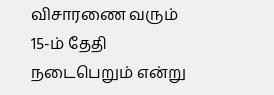விசாரணை வரும் 15-ம் தேதி நடைபெறும் என்று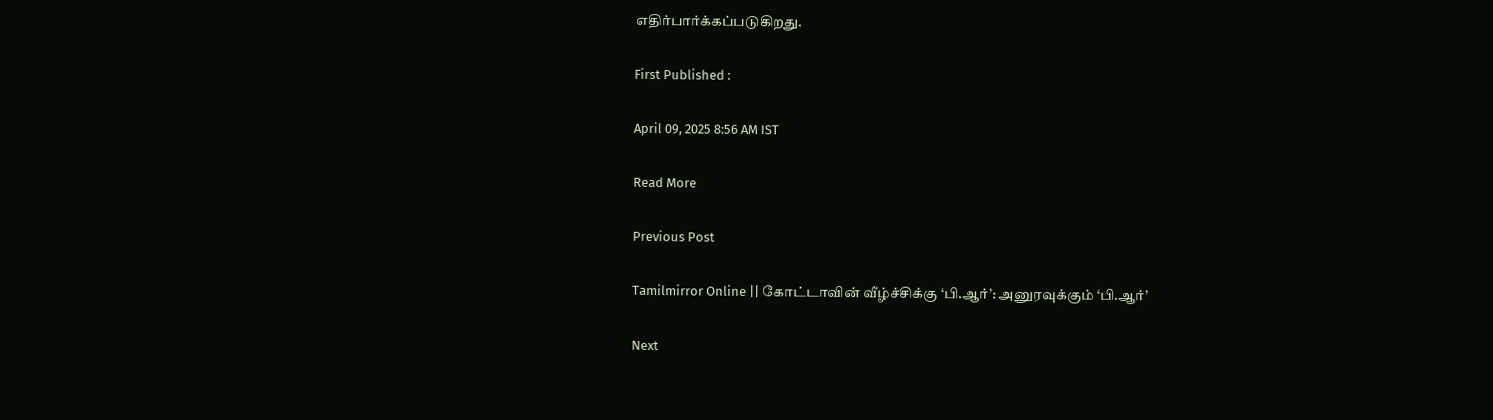எதிர்பார்க்கப்படுகிறது.

First Published :

April 09, 2025 8:56 AM IST

Read More

Previous Post

Tamilmirror Online || கோட்டாவின் வீழ்ச்சிக்கு ‘பி.ஆர்’: அனுரவுக்கும் ‘பி.ஆர்’

Next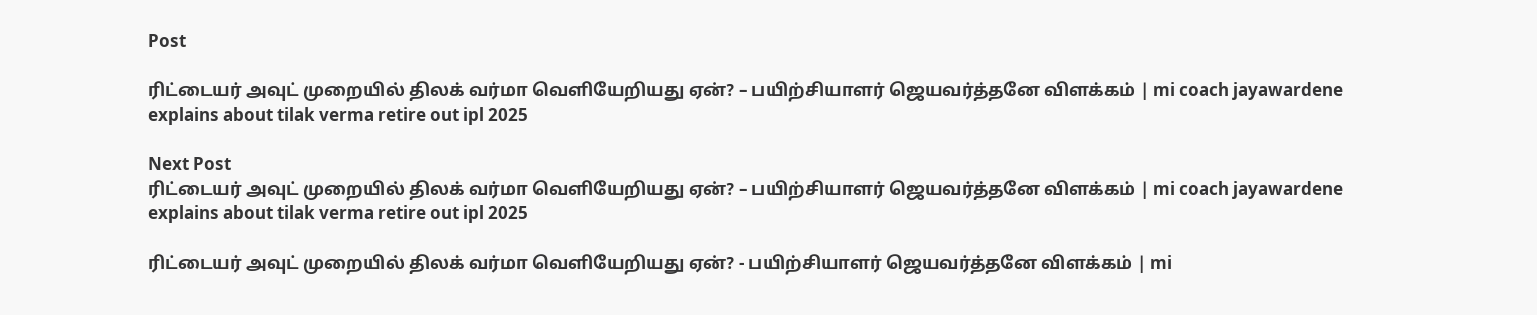Post

ரிட்டையர் அவுட் முறையில் திலக் வர்மா வெளியேறியது ஏன்? – பயிற்சியாளர் ஜெயவர்த்தனே விளக்கம் | mi coach jayawardene explains about tilak verma retire out ipl 2025

Next Post
ரிட்டையர் அவுட் முறையில் திலக் வர்மா வெளியேறியது ஏன்? – பயிற்சியாளர் ஜெயவர்த்தனே விளக்கம் | mi coach jayawardene explains about tilak verma retire out ipl 2025

ரிட்டையர் அவுட் முறையில் திலக் வர்மா வெளியேறியது ஏன்? - பயிற்சியாளர் ஜெயவர்த்தனே விளக்கம் | mi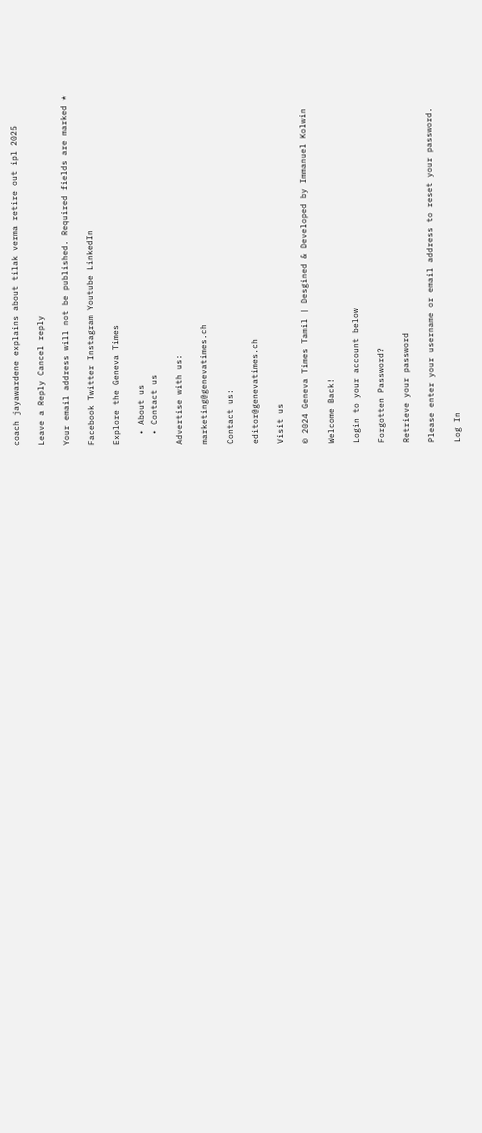coach jayawardene explains about tilak verma retire out ipl 2025

Leave a Reply Cancel reply

Your email address will not be published. Required fields are marked *

Facebook Twitter Instagram Youtube LinkedIn

Explore the Geneva Times

  • About us
  • Contact us

Advertise with us:

marketing@genevatimes.ch

Contact us:

editor@genevatimes.ch

Visit us

© 2024 Geneva Times Tamil | Desgined & Developed by Immanuel Kolwin

Welcome Back!

Login to your account below

Forgotten Password?

Retrieve your password

Please enter your username or email address to reset your password.

Log In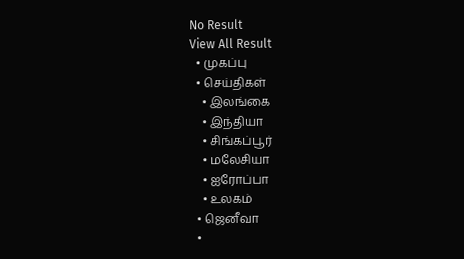No Result
View All Result
  • முகப்பு
  • செய்திகள்
    • இலங்கை
    • இந்தியா
    • சிங்கப்பூர்
    • மலேசியா
    • ஐரோப்பா
    • உலகம்
  • ஜெனீவா
  •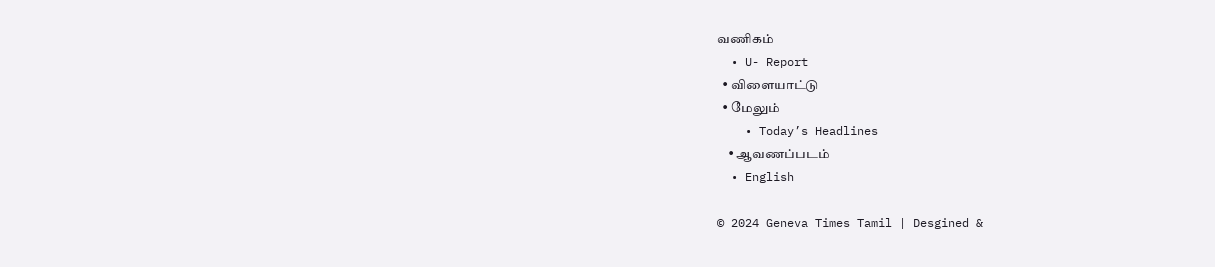வணிகம்
  • U- Report
  • விளையாட்டு
  • மேலும்
    • Today’s Headlines
    • ஆவணப்படம்
  • English

© 2024 Geneva Times Tamil | Desgined &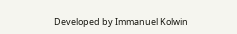Developed by Immanuel Kolwin